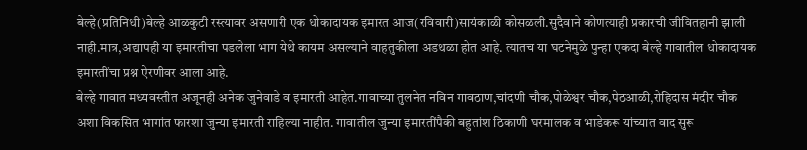बेल्हे(प्रतिनिधी)बेल्हे आळकुटी रस्त्यावर असणारी एक धोकादायक इमारत आज(रविवारी)सायंकाळी कोसळली.सुदैवाने कोणत्याही प्रकारची जीवितहानी झाली नाही.मात्र,अद्यापही या इमारतीचा पडलेला भाग येथे कायम असल्याने वाहतुकीला अडथळा होत आहे. त्यातच या घटनेमुळे पुन्हा एकदा बेल्हे गावातील धोकादायक इमारतींचा प्रश्न ऐरणीवर आला आहे.
बेल्हे गावात मध्यवस्तीत अजूनही अनेक जुनेवाडे व इमारती आहेत.गावाच्या तुलनेत नविन गावठाण,चांदणी चौक,पोळेश्वर चौक,पेठआळी,रोहिदास मंदीर चौक अशा विकसित भागांत फारशा जुन्या इमारती राहिल्या नाहीत. गावातील जुन्या इमारतींपैकी बहुतांश ठिकाणी घरमालक व भाडेकरू यांच्यात वाद सुरू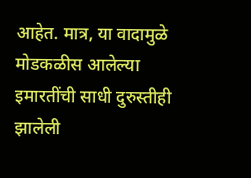आहेत. मात्र, या वादामुळे मोडकळीस आलेल्या इमारतींची साधी दुरुस्तीही झालेली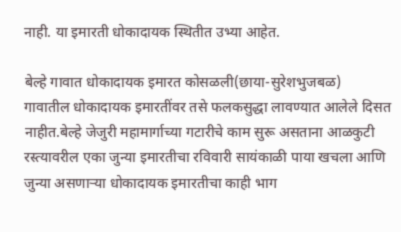नाही. या इमारती धोकादायक स्थितीत उभ्या आहेत.

बेल्हे गावात धोकादायक इमारत कोसळली(छाया-सुरेशभुजबळ)
गावातील धोकादायक इमारतींवर तसे फलकसुद्धा लावण्यात आलेले दिसत नाहीत.बेल्हे जेजुरी महामार्गाच्या गटारीचे काम सुरू असताना आळकुटी रस्त्यावरील एका जुन्या इमारतीचा रविवारी सायंकाळी पाया खचला आणि जुन्या असणाऱ्या धोकादायक इमारतीचा काही भाग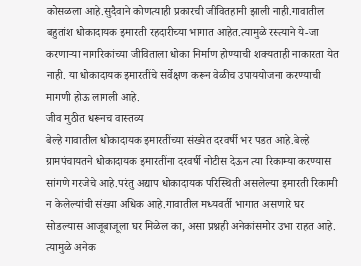कोसळला आहे.सुदैवाने कोणत्याही प्रकारची जीवितहानी झाली नाही.गावातील बहुतांश धोकादायक इमारती रहदारीच्या भागात आहेत.त्यामुळे रस्त्याने ये-जा करणाऱ्या नागरिकांच्या जीविताला धोका निर्माण होण्याची शक्यताही नाकारता येत नाही. या धोकादायक इमारतींचे सर्वेक्षण करून वेळीच उपाययोजना करण्याची मागणी होऊ लागली आहे.
जीव मुठीत धरूनच वास्तव्य
बेल्हे गावातील धोकादायक इमारतींच्या संख्येत दरवर्षी भर पडत आहे.बेल्हे ग्रामपंचायतने धोकादायक इमारतींना दरवर्षी नोटीस देऊन त्या रिकाम्या करण्यास सांगणे गरजेचे आहे.परंतु अद्याप धोकादायक परिस्थिती असलेल्या इमारती रिकामी न केलेल्यांची संख्या अधिक आहे.गावातील मध्यवर्ती भागात असणारे घर सोडल्यास आजूबाजूला घर मिळेल का, असा प्रश्नही अनेकांसमोर उभा राहत आहे. त्यामुळे अनेक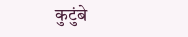कुटुंबे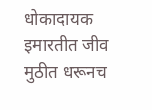धोकादायक इमारतीत जीव मुठीत धरूनच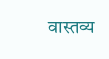वास्तव्य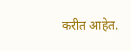करीत आहेत.